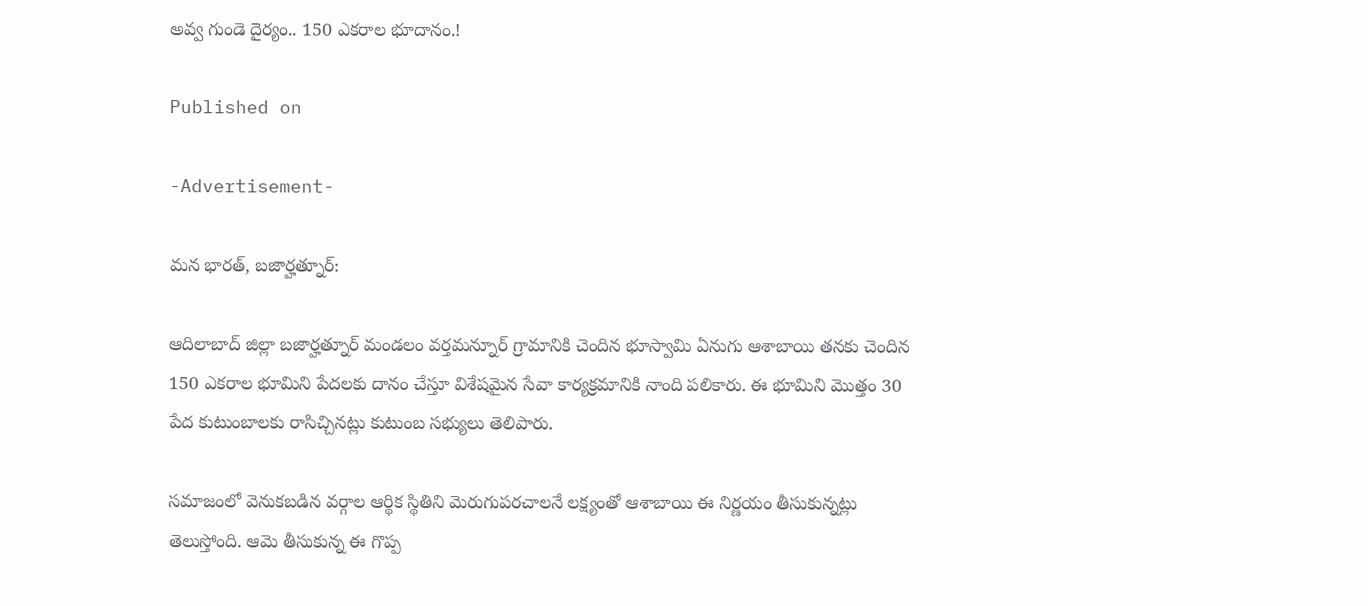అవ్వ గుండె దైర్యం.. 150 ఎకరాల భూదానం.!

Published on

-Advertisement-

మన భారత్, బజార్హత్నూర్:

ఆదిలాబాద్ జిల్లా బజార్హత్నూర్ మండలం వర్తమన్నూర్ గ్రామానికి చెందిన భూస్వామి ఏనుగు ఆశాబాయి తనకు చెందిన 150 ఎకరాల భూమిని పేదలకు దానం చేస్తూ విశేషమైన సేవా కార్యక్రమానికి నాంది పలికారు. ఈ భూమిని మొత్తం 30 పేద కుటుంబాలకు రాసిచ్చినట్లు కుటుంబ సభ్యులు తెలిపారు.

సమాజంలో వెనుకబడిన వర్గాల ఆర్థిక స్థితిని మెరుగుపరచాలనే లక్ష్యంతో ఆశాబాయి ఈ నిర్ణయం తీసుకున్నట్లు తెలుస్తోంది. ఆమె తీసుకున్న ఈ గొప్ప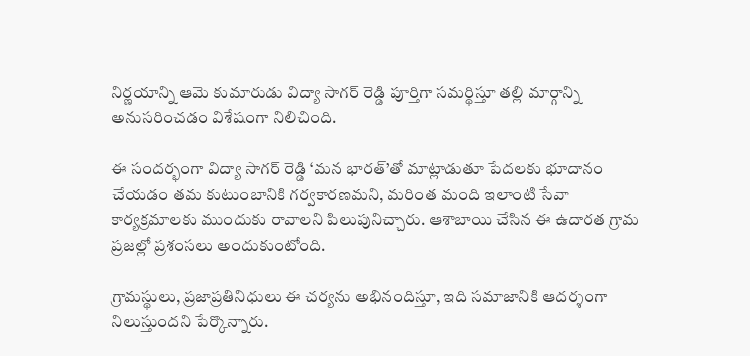నిర్ణయాన్ని ఆమె కుమారుడు విద్యా సాగర్ రెడ్డి పూర్తిగా సమర్థిస్తూ తల్లి మార్గాన్ని అనుసరించడం విశేషంగా నిలిచింది.

ఈ సందర్భంగా విద్యా సాగర్ రెడ్డి ‘మన భారత్’తో మాట్లాడుతూ పేదలకు భూదానం చేయడం తమ కుటుంబానికి గర్వకారణమని, మరింత మంది ఇలాంటి సేవా కార్యక్రమాలకు ముందుకు రావాలని పిలుపునిచ్చారు. ఆశాబాయి చేసిన ఈ ఉదారత గ్రామ ప్రజల్లో ప్రశంసలు అందుకుంటోంది.

గ్రామస్థులు, ప్రజాప్రతినిధులు ఈ చర్యను అభినందిస్తూ, ఇది సమాజానికి ఆదర్శంగా నిలుస్తుందని పేర్కొన్నారు.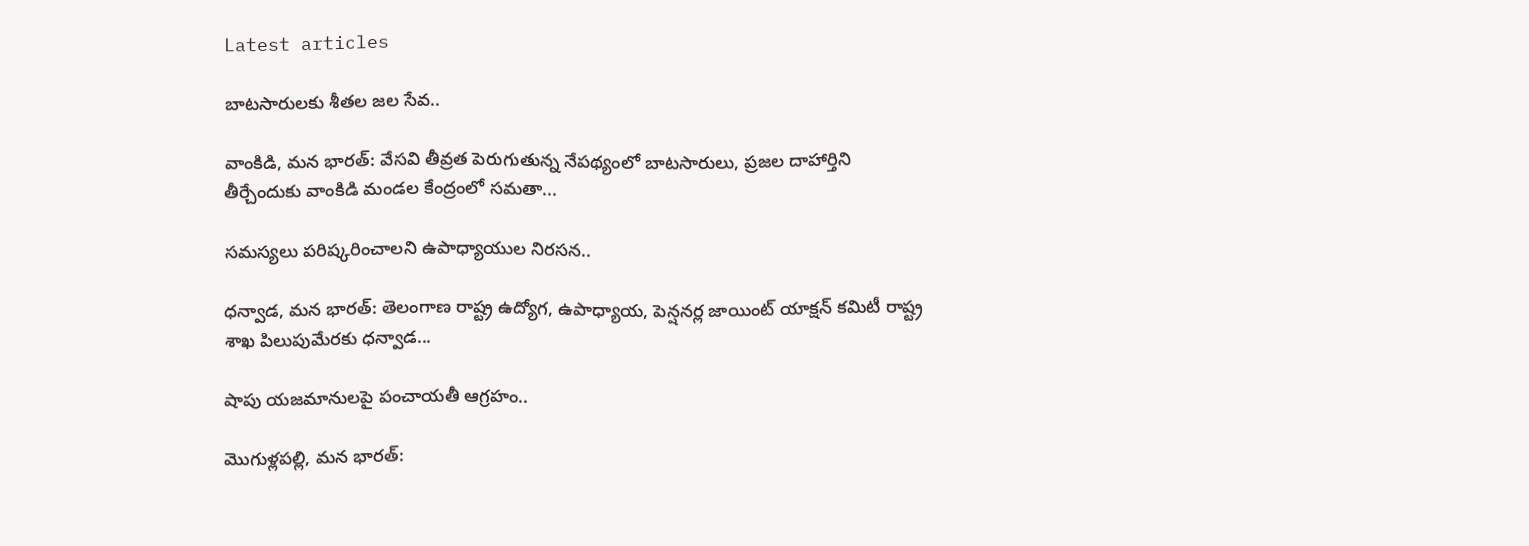Latest articles

బాటసారులకు శీతల జల సేవ..

వాంకిడి, మన భారత్: వేసవి తీవ్రత పెరుగుతున్న నేపథ్యంలో బాటసారులు, ప్రజల దాహార్తిని తీర్చేందుకు వాంకిడి మండల కేంద్రంలో సమతా...

సమస్యలు పరిష్కరించాలని ఉపాధ్యాయుల నిరసన..

ధన్వాడ, మన భారత్: తెలంగాణ రాష్ట్ర ఉద్యోగ, ఉపాధ్యాయ, పెన్షనర్ల జాయింట్ యాక్షన్ కమిటీ రాష్ట్ర శాఖ పిలుపుమేరకు ధన్వాడ...

షాపు యజమానులపై పంచాయతీ ఆగ్రహం..

మొగుళ్లపల్లి, మన భారత్: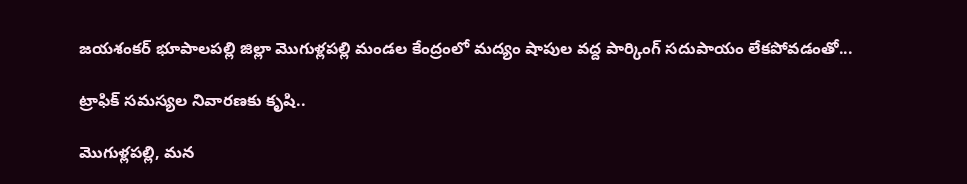జయశంకర్ భూపాలపల్లి జిల్లా మొగుళ్లపల్లి మండల కేంద్రంలో మద్యం షాపుల వద్ద పార్కింగ్ సదుపాయం లేకపోవడంతో...

ట్రాఫిక్ సమస్యల నివారణకు కృషి..

మొగుళ్లపల్లి, మన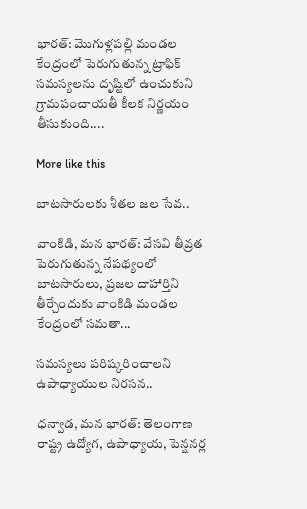భారత్: మొగుళ్లపల్లి మండల కేంద్రంలో పెరుగుతున్న ట్రాఫిక్ సమస్యలను దృష్టిలో ఉంచుకుని గ్రామపంచాయతీ కీలక నిర్ణయం తీసుకుంది....

More like this

బాటసారులకు శీతల జల సేవ..

వాంకిడి, మన భారత్: వేసవి తీవ్రత పెరుగుతున్న నేపథ్యంలో బాటసారులు, ప్రజల దాహార్తిని తీర్చేందుకు వాంకిడి మండల కేంద్రంలో సమతా...

సమస్యలు పరిష్కరించాలని ఉపాధ్యాయుల నిరసన..

ధన్వాడ, మన భారత్: తెలంగాణ రాష్ట్ర ఉద్యోగ, ఉపాధ్యాయ, పెన్షనర్ల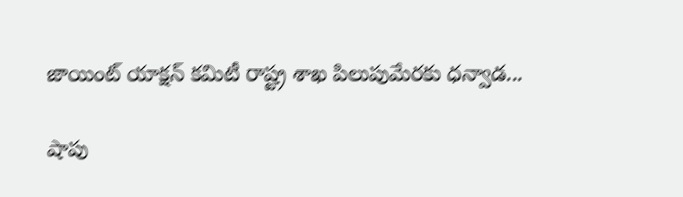జాయింట్ యాక్షన్ కమిటీ రాష్ట్ర శాఖ పిలుపుమేరకు ధన్వాడ...

షాపు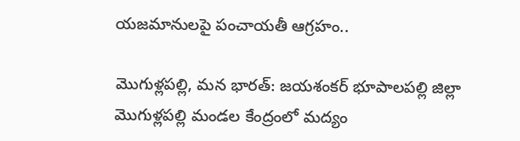యజమానులపై పంచాయతీ ఆగ్రహం..

మొగుళ్లపల్లి, మన భారత్: జయశంకర్ భూపాలపల్లి జిల్లా మొగుళ్లపల్లి మండల కేంద్రంలో మద్యం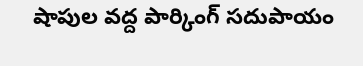షాపుల వద్ద పార్కింగ్ సదుపాయం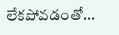లేకపోవడంతో...